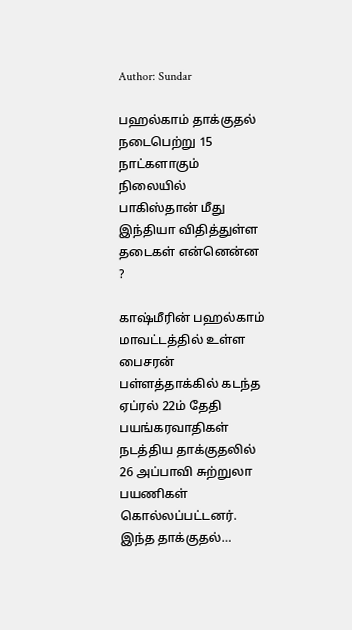Author: Sundar

பஹல்காம் தாக்குதல் நடைபெற்று 15 நாட்களாகும் நிலையில் பாகிஸ்தான் மீது இந்தியா விதித்துள்ள தடைகள் என்னென்ன ?

காஷ்மீரின் பஹல்காம் மாவட்டத்தில் உள்ள பைசரன் பள்ளத்தாக்கில் கடந்த ஏப்ரல் 22ம் தேதி பயங்கரவாதிகள் நடத்திய தாக்குதலில் 26 அப்பாவி சுற்றுலா பயணிகள் கொல்லப்பட்டனர். இந்த தாக்குதல்…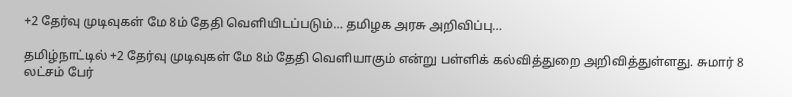+2 தேர்வு முடிவுகள் மே 8ம் தேதி வெளியிடப்படும்… தமிழக அரசு அறிவிப்பு…

தமிழ்நாட்டில் +2 தேர்வு முடிவுகள் மே 8ம் தேதி வெளியாகும் என்று பள்ளிக் கல்வித்துறை அறிவித்துள்ளது. சுமார் 8 லட்சம் பேர்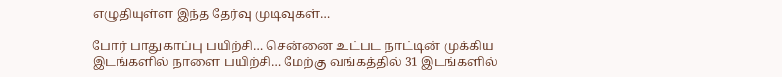எழுதியுள்ள இந்த தேர்வு முடிவுகள்…

போர் பாதுகாப்பு பயிற்சி… சென்னை உட்பட நாட்டின் முக்கிய இடங்களில் நாளை பயிற்சி… மேற்கு வங்கத்தில் 31 இடங்களில்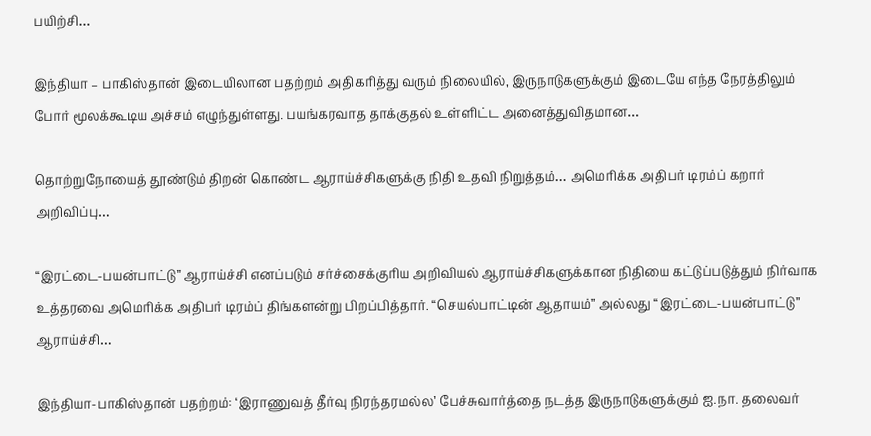பயிற்சி…

இந்தியா – பாகிஸ்தான் இடையிலான பதற்றம் அதிகரித்து வரும் நிலையில், இருநாடுகளுக்கும் இடையே எந்த நேரத்திலும் போர் மூலக்கூடிய அச்சம் எழுந்துள்ளது. பயங்கரவாத தாக்குதல் உள்ளிட்ட அனைத்துவிதமான…

தொற்றுநோயைத் தூண்டும் திறன் கொண்ட ஆராய்ச்சிகளுக்கு நிதி உதவி நிறுத்தம்… அமெரிக்க அதிபர் டிரம்ப் கறார் அறிவிப்பு…

“இரட்டை-பயன்பாட்டு” ஆராய்ச்சி எனப்படும் சர்ச்சைக்குரிய அறிவியல் ஆராய்ச்சிகளுக்கான நிதியை கட்டுப்படுத்தும் நிர்வாக உத்தரவை அமெரிக்க அதிபர் டிரம்ப் திங்களன்று பிறப்பித்தார். “செயல்பாட்டின் ஆதாயம்” அல்லது “இரட்டை-பயன்பாட்டு” ஆராய்ச்சி…

இந்தியா-பாகிஸ்தான் பதற்றம்: ‘இராணுவத் தீர்வு நிரந்தரமல்ல’ பேச்சுவார்த்தை நடத்த இருநாடுகளுக்கும் ஐ.நா. தலைவர்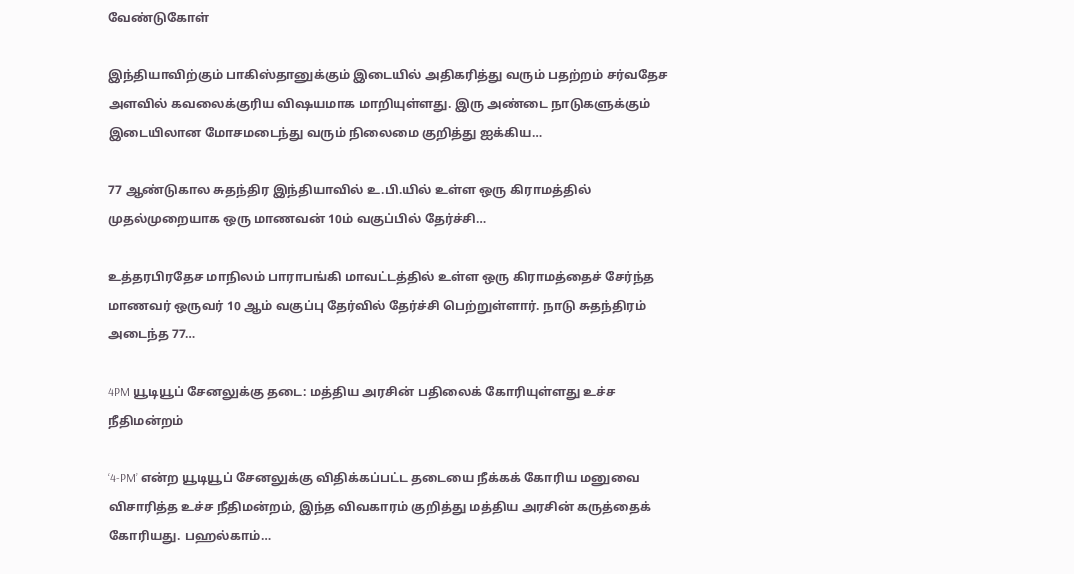வேண்டுகோள்

இந்தியாவிற்கும் பாகிஸ்தானுக்கும் இடையில் அதிகரித்து வரும் பதற்றம் சர்வதேச அளவில் கவலைக்குரிய விஷயமாக மாறியுள்ளது. இரு அண்டை நாடுகளுக்கும் இடையிலான மோசமடைந்து வரும் நிலைமை குறித்து ஐக்கிய…

77 ஆண்டுகால சுதந்திர இந்தியாவில் உ.பி.யில் உள்ள ஒரு கிராமத்தில் முதல்முறையாக ஒரு மாணவன் 10ம் வகுப்பில் தேர்ச்சி…

உத்தரபிரதேச மாநிலம் பாராபங்கி மாவட்டத்தில் உள்ள ஒரு கிராமத்தைச் சேர்ந்த மாணவர் ஒருவர் 10 ஆம் வகுப்பு தேர்வில் தேர்ச்சி பெற்றுள்ளார். நாடு சுதந்திரம் அடைந்த 77…

4PM யூடியூப் சேனலுக்கு தடை: மத்திய அரசின் பதிலைக் கோரியுள்ளது உச்ச நீதிமன்றம்

‘4-PM’ என்ற யூடியூப் சேனலுக்கு விதிக்கப்பட்ட தடையை நீக்கக் கோரிய மனுவை விசாரித்த உச்ச நீதிமன்றம், இந்த விவகாரம் குறித்து மத்திய அரசின் கருத்தைக் கோரியது. பஹல்காம்…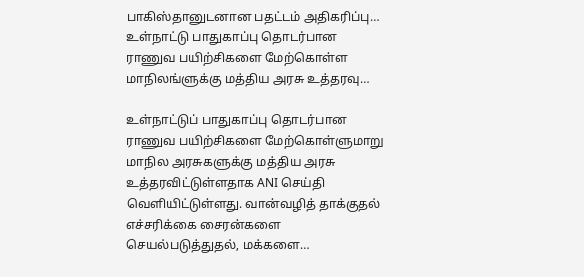பாகிஸ்தானுடனான பதட்டம் அதிகரிப்பு… உள்நாட்டு பாதுகாப்பு தொடர்பான ராணுவ பயிற்சிகளை மேற்கொள்ள மாநிலங்ளுக்கு மத்திய அரசு உத்தரவு…

உள்நாட்டுப் பாதுகாப்பு தொடர்பான ராணுவ பயிற்சிகளை மேற்கொள்ளுமாறு மாநில அரசுகளுக்கு மத்திய அரசு உத்தரவிட்டுள்ளதாக ANI செய்தி வெளியிட்டுள்ளது. வான்வழித் தாக்குதல் எச்சரிக்கை சைரன்களை செயல்படுத்துதல், மக்களை…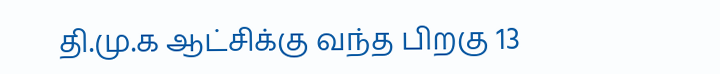தி.மு.க ஆட்சிக்கு வந்த பிறகு 13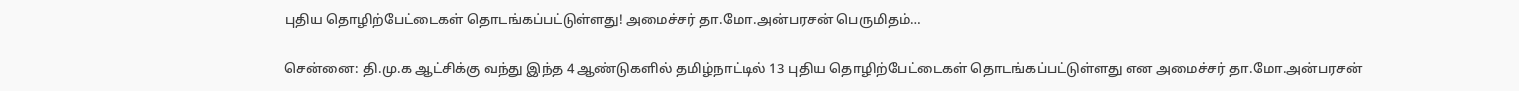புதிய தொழிற்பேட்டைகள் தொடங்கப்பட்டுள்ளது! அமைச்சர் தா.மோ.அன்பரசன் பெருமிதம்…

சென்னை: தி.மு.க ஆட்சிக்கு வந்து இந்த 4 ஆண்டுகளில் தமிழ்நாட்டில் 13 புதிய தொழிற்பேட்டைகள் தொடங்கப்பட்டுள்ளது என அமைச்சர் தா.மோ.அன்பரசன்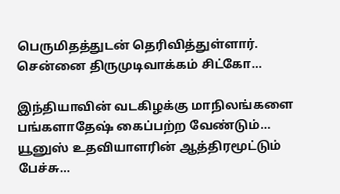பெருமிதத்துடன் தெரிவித்துள்ளார். சென்னை திருமுடிவாக்கம் சிட்கோ…

இந்தியாவின் வடகிழக்கு மாநிலங்களை பங்களாதேஷ் கைப்பற்ற வேண்டும்… யூனுஸ் உதவியாளரின் ஆத்திரமூட்டும் பேச்சு…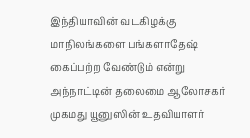இந்தியாவின் வடகிழக்கு மாநிலங்களை பங்களாதேஷ் கைப்பற்ற வேண்டும் என்று அந்நாட்டின் தலைமை ஆலோசகர் முகமது யூனுஸின் உதவியாளர்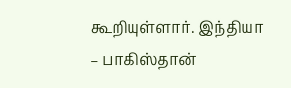கூறியுள்ளார். இந்தியா – பாகிஸ்தான்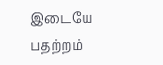இடையே பதற்றம்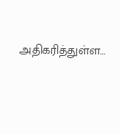அதிகரித்துள்ள…